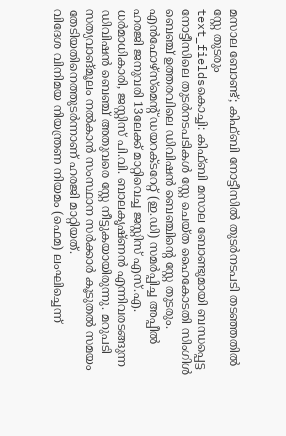മസാല ബോണ്ട്; കിഫ്ബി നോട്ടീസിൽ തുടർനടപടി തടഞ്ഞതിൽ സ്റ്റേ തുടരും
text_fieldsകൊച്ചി: കിഫ്ബി മസാല ബോണ്ടുമായി ബന്ധപ്പെട്ട നോട്ടീസിലെ തുടർനടപടികൾ സ്റ്റേ ചെയ്ത ഹൈകോടതി സിംഗിൾ ബെഞ്ച് ഉത്തരവിലെ ഡിവിഷൻ ബെഞ്ചിന്റെ സ്റ്റേ തുടരും. എൻഫോഴ്സ്മെന്റ് ഡയറക്ടറേറ്റ് (ഇ.ഡി) സമർപ്പിച്ച അപ്പീൽ ഹരജി ജനുവരി 13ലേക്ക് മാറ്റിവെച്ച ജസ്റ്റിസ് എസ്.എ. ധർമാധികാരി, ജസ്റ്റിസ് പി.വി. ബാലകൃഷ്ണൻ എന്നിവരടങ്ങുന്ന ഡിവിഷൻ ബെഞ്ച് അതുവരെ സ്റ്റേ നീട്ടുകയായിരുന്നു. മറുപടി സത്യവാങ്മൂലം നൽകാൻ സംസ്ഥാന സർക്കാർ കൂടുതൽ സമയം തേടിയതിനെത്തുടർന്നാണ് ഹരജി മാറ്റിയത്.
വിദേശ വിനിമയ നിയന്ത്രണ നിയമം (ഫെമ) ലംഘിച്ചെന്ന്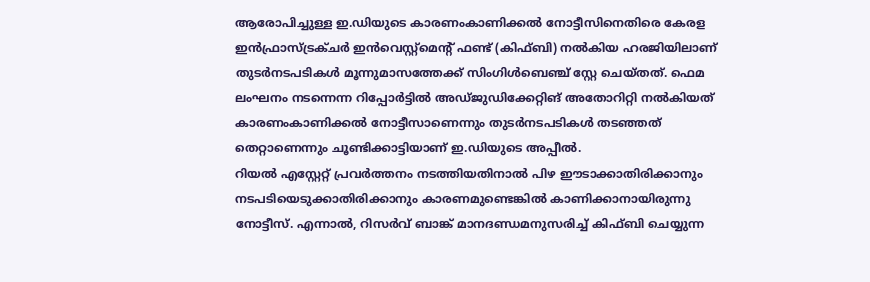ആരോപിച്ചുള്ള ഇ.ഡിയുടെ കാരണംകാണിക്കൽ നോട്ടീസിനെതിരെ കേരള ഇൻഫ്രാസ്ട്രക്ചർ ഇൻവെസ്റ്റ്മെന്റ് ഫണ്ട് (കിഫ്ബി) നൽകിയ ഹരജിയിലാണ് തുടർനടപടികൾ മൂന്നുമാസത്തേക്ക് സിംഗിൾബെഞ്ച് സ്റ്റേ ചെയ്തത്. ഫെമ ലംഘനം നടന്നെന്ന റിപ്പോർട്ടിൽ അഡ്ജുഡിക്കേറ്റിങ് അതോറിറ്റി നൽകിയത് കാരണംകാണിക്കൽ നോട്ടീസാണെന്നും തുടർനടപടികൾ തടഞ്ഞത് തെറ്റാണെന്നും ചൂണ്ടിക്കാട്ടിയാണ് ഇ.ഡിയുടെ അപ്പീൽ.
റിയൽ എസ്റ്റേറ്റ് പ്രവർത്തനം നടത്തിയതിനാൽ പിഴ ഈടാക്കാതിരിക്കാനും നടപടിയെടുക്കാതിരിക്കാനും കാരണമുണ്ടെങ്കിൽ കാണിക്കാനായിരുന്നു നോട്ടീസ്. എന്നാൽ, റിസർവ് ബാങ്ക് മാനദണ്ഡമനുസരിച്ച് കിഫ്ബി ചെയ്യുന്ന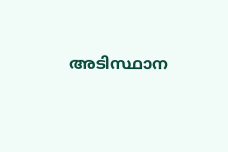അടിസ്ഥാന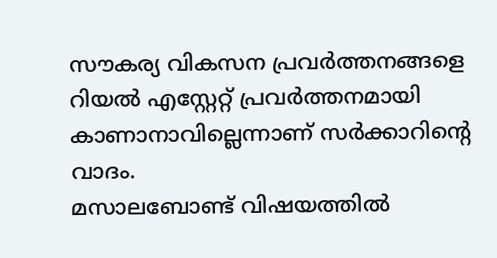സൗകര്യ വികസന പ്രവർത്തനങ്ങളെ റിയൽ എസ്റ്റേറ്റ് പ്രവർത്തനമായി കാണാനാവില്ലെന്നാണ് സർക്കാറിന്റെ വാദം.
മസാലബോണ്ട് വിഷയത്തിൽ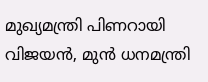മുഖ്യമന്ത്രി പിണറായി വിജയൻ, മുൻ ധനമന്ത്രി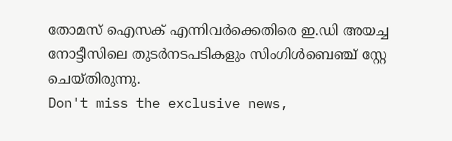തോമസ് ഐസക് എന്നിവർക്കെതിരെ ഇ.ഡി അയച്ച നോട്ടീസിലെ തുടർനടപടികളും സിംഗിൾബെഞ്ച് സ്റ്റേ ചെയ്തിരുന്നു.
Don't miss the exclusive news,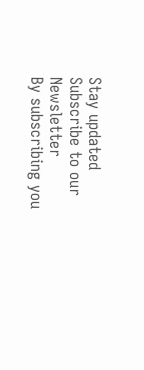Stay updated
Subscribe to our Newsletter
By subscribing you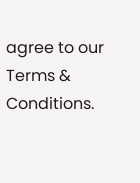agree to our Terms & Conditions.